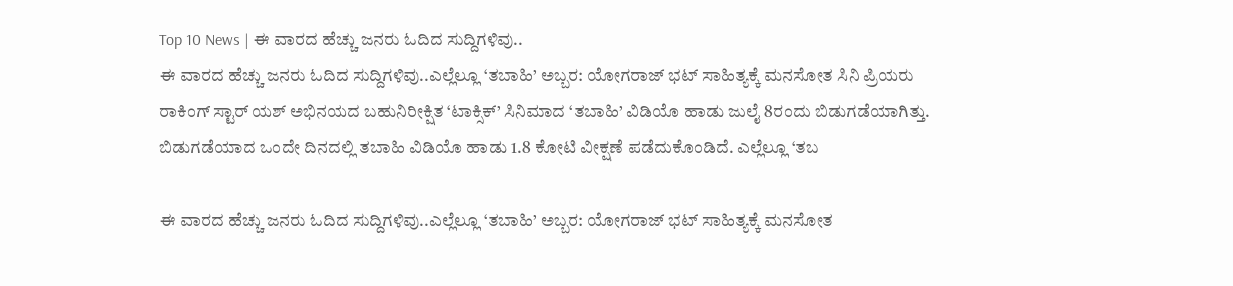Top 10 News | ಈ ವಾರದ ಹೆಚ್ಚು ಜನರು ಓದಿದ ಸುದ್ದಿಗಳಿವು..
ಈ ವಾರದ ಹೆಚ್ಚು ಜನರು ಓದಿದ ಸುದ್ದಿಗಳಿವು..ಎಲ್ಲೆಲ್ಲೂ ‘ತಬಾಹಿ’ ಅಬ್ಬರ: ಯೋಗರಾಜ್ ಭಟ್ ಸಾಹಿತ್ಯಕ್ಕೆ ಮನಸೋತ ಸಿನಿ ಪ್ರಿಯರು ರಾಕಿಂಗ್ ಸ್ಟಾರ್ ಯಶ್ ಅಭಿನಯದ ಬಹುನಿರೀಕ್ಷಿತ ‘ಟಾಕ್ಸಿಕ್’ ಸಿನಿಮಾದ ‘ತಬಾಹಿ’ ವಿಡಿಯೊ ಹಾಡು ಜುಲೈ 8ರಂದು ಬಿಡುಗಡೆಯಾಗಿತ್ತು. ಬಿಡುಗಡೆಯಾದ ಒಂದೇ ದಿನದಲ್ಲಿ ತಬಾಹಿ ವಿಡಿಯೊ ಹಾಡು 1.8 ಕೋಟಿ ವೀಕ್ಷಣೆ ಪಡೆದುಕೊಂಡಿದೆ. ಎಲ್ಲೆಲ್ಲೂ ‘ತಬ

ಈ ವಾರದ ಹೆಚ್ಚು ಜನರು ಓದಿದ ಸುದ್ದಿಗಳಿವು..ಎಲ್ಲೆಲ್ಲೂ ‘ತಬಾಹಿ’ ಅಬ್ಬರ: ಯೋಗರಾಜ್ ಭಟ್ ಸಾಹಿತ್ಯಕ್ಕೆ ಮನಸೋತ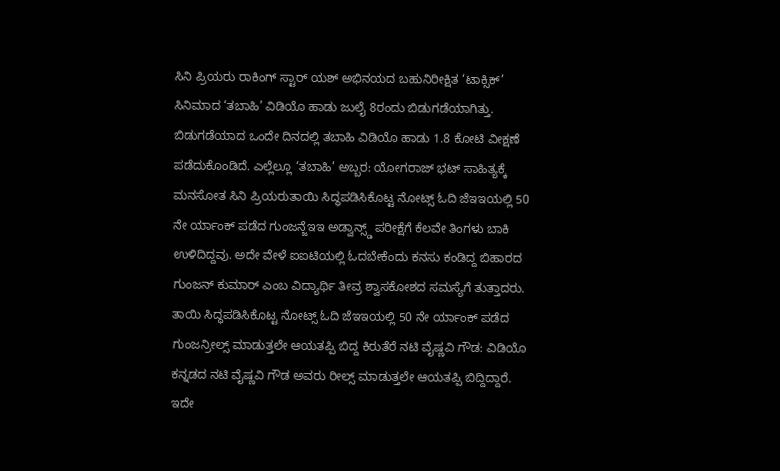ಸಿನಿ ಪ್ರಿಯರು ರಾಕಿಂಗ್ ಸ್ಟಾರ್ ಯಶ್ ಅಭಿನಯದ ಬಹುನಿರೀಕ್ಷಿತ ‘ಟಾಕ್ಸಿಕ್’ ಸಿನಿಮಾದ ‘ತಬಾಹಿ’ ವಿಡಿಯೊ ಹಾಡು ಜುಲೈ 8ರಂದು ಬಿಡುಗಡೆಯಾಗಿತ್ತು. ಬಿಡುಗಡೆಯಾದ ಒಂದೇ ದಿನದಲ್ಲಿ ತಬಾಹಿ ವಿಡಿಯೊ ಹಾಡು 1.8 ಕೋಟಿ ವೀಕ್ಷಣೆ ಪಡೆದುಕೊಂಡಿದೆ. ಎಲ್ಲೆಲ್ಲೂ ‘ತಬಾಹಿ’ ಅಬ್ಬರ: ಯೋಗರಾಜ್ ಭಟ್ ಸಾಹಿತ್ಯಕ್ಕೆ ಮನಸೋತ ಸಿನಿ ಪ್ರಿಯರುತಾಯಿ ಸಿದ್ಧಪಡಿಸಿಕೊಟ್ಟ ನೋಟ್ಸ್ ಓದಿ ಜೆಇಇಯಲ್ಲಿ 50 ನೇ ರ್ಯಾಂಕ್ ಪಡೆದ ಗುಂಜನ್ಜೆಇಇ ಅಡ್ವಾನ್ಸ್ಡ್ ಪರೀಕ್ಷೆಗೆ ಕೆಲವೇ ತಿಂಗಳು ಬಾಕಿ ಉಳಿದಿದ್ದವು. ಅದೇ ವೇಳೆ ಐಐಟಿಯಲ್ಲಿ ಓದಬೇಕೆಂದು ಕನಸು ಕಂಡಿದ್ದ ಬಿಹಾರದ ಗುಂಜನ್ ಕುಮಾರ್ ಎಂಬ ವಿದ್ಯಾರ್ಥಿ ತೀವ್ರ ಶ್ವಾಸಕೋಶದ ಸಮಸ್ಯೆಗೆ ತುತ್ತಾದರು. ತಾಯಿ ಸಿದ್ಧಪಡಿಸಿಕೊಟ್ಟ ನೋಟ್ಸ್ ಓದಿ ಜೆಇಇಯಲ್ಲಿ 50 ನೇ ರ್ಯಾಂಕ್ ಪಡೆದ ಗುಂಜನ್ರೀಲ್ಸ್ ಮಾಡುತ್ತಲೇ ಆಯತಪ್ಪಿ ಬಿದ್ದ ಕಿರುತೆರೆ ನಟಿ ವೈಷ್ಣವಿ ಗೌಡ: ವಿಡಿಯೊ ಕನ್ನಡದ ನಟಿ ವೈಷ್ಣವಿ ಗೌಡ ಅವರು ರೀಲ್ಸ್ ಮಾಡುತ್ತಲೇ ಆಯತಪ್ಪಿ ಬಿದ್ದಿದ್ದಾರೆ. ಇದೇ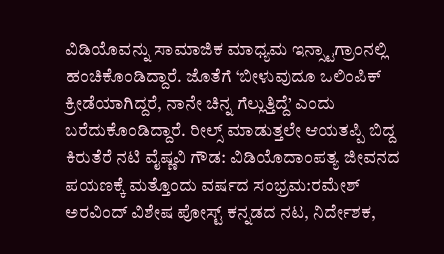ವಿಡಿಯೊವನ್ನು ಸಾಮಾಜಿಕ ಮಾಧ್ಯಮ ಇನ್ಸ್ಟಾಗ್ರಾಂನಲ್ಲಿ ಹಂಚಿಕೊಂಡಿದ್ದಾರೆ. ಜೊತೆಗೆ ‘ಬೀಳುವುದೂ ಒಲಿಂಪಿಕ್ ಕ್ರೀಡೆಯಾಗಿದ್ದರೆ, ನಾನೇ ಚಿನ್ನ ಗೆಲ್ಲುತ್ತಿದ್ದೆ’ ಎಂದು ಬರೆದುಕೊಂಡಿದ್ದಾರೆ. ರೀಲ್ಸ್ ಮಾಡುತ್ತಲೇ ಆಯತಪ್ಪಿ ಬಿದ್ದ ಕಿರುತೆರೆ ನಟಿ ವೈಷ್ಣವಿ ಗೌಡ: ವಿಡಿಯೊದಾಂಪತ್ಯ ಜೀವನದ ಪಯಣಕ್ಕೆ ಮತ್ತೊಂದು ವರ್ಷದ ಸಂಭ್ರಮ:ರಮೇಶ್ ಅರವಿಂದ್ ವಿಶೇಷ ಪೋಸ್ಟ್ ಕನ್ನಡದ ನಟ, ನಿರ್ದೇಶಕ,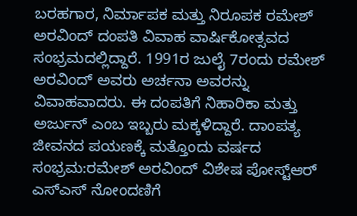ಬರಹಗಾರ, ನಿರ್ಮಾಪಕ ಮತ್ತು ನಿರೂಪಕ ರಮೇಶ್ ಅರವಿಂದ್ ದಂಪತಿ ವಿವಾಹ ವಾರ್ಷಿಕೋತ್ಸವದ ಸಂಭ್ರಮದಲ್ಲಿದ್ದಾರೆ. 1991ರ ಜುಲೈ 7ರಂದು ರಮೇಶ್ ಅರವಿಂದ್ ಅವರು ಅರ್ಚನಾ ಅವರನ್ನು ವಿವಾಹವಾದರು. ಈ ದಂಪತಿಗೆ ನಿಹಾರಿಕಾ ಮತ್ತು ಅರ್ಜುನ್ ಎಂಬ ಇಬ್ಬರು ಮಕ್ಕಳಿದ್ದಾರೆ. ದಾಂಪತ್ಯ ಜೀವನದ ಪಯಣಕ್ಕೆ ಮತ್ತೊಂದು ವರ್ಷದ ಸಂಭ್ರಮ:ರಮೇಶ್ ಅರವಿಂದ್ ವಿಶೇಷ ಪೋಸ್ಟ್ಆರ್ ಎಸ್ಎಸ್ ನೋಂದಣಿಗೆ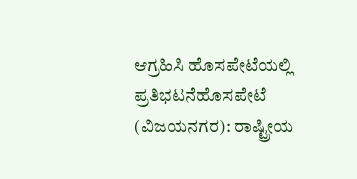ಆಗ್ರಹಿಸಿ ಹೊಸಪೇಟೆಯಲ್ಲಿ ಪ್ರತಿಭಟನೆಹೊಸಪೇಟೆ (ವಿಜಯನಗರ): ರಾಷ್ಟ್ರೀಯ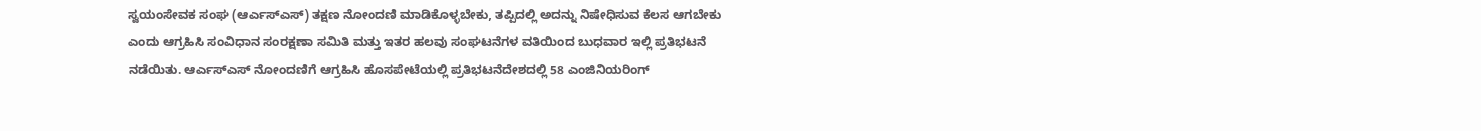ಸ್ವಯಂಸೇವಕ ಸಂಘ (ಆರ್ಎಸ್ಎಸ್) ತಕ್ಷಣ ನೋಂದಣಿ ಮಾಡಿಕೊಳ್ಳಬೇಕು, ತಪ್ಪಿದಲ್ಲಿ ಅದನ್ನು ನಿಷೇಧಿಸುವ ಕೆಲಸ ಆಗಬೇಕು ಎಂದು ಆಗ್ರಹಿಸಿ ಸಂವಿಧಾನ ಸಂರಕ್ಷಣಾ ಸಮಿತಿ ಮತ್ತು ಇತರ ಹಲವು ಸಂಘಟನೆಗಳ ವತಿಯಿಂದ ಬುಧವಾರ ಇಲ್ಲಿ ಪ್ರತಿಭಟನೆ ನಡೆಯಿತು. ಆರ್ಎಸ್ಎಸ್ ನೋಂದಣಿಗೆ ಆಗ್ರಹಿಸಿ ಹೊಸಪೇಟೆಯಲ್ಲಿ ಪ್ರತಿಭಟನೆದೇಶದಲ್ಲಿ 58 ಎಂಜಿನಿಯರಿಂಗ್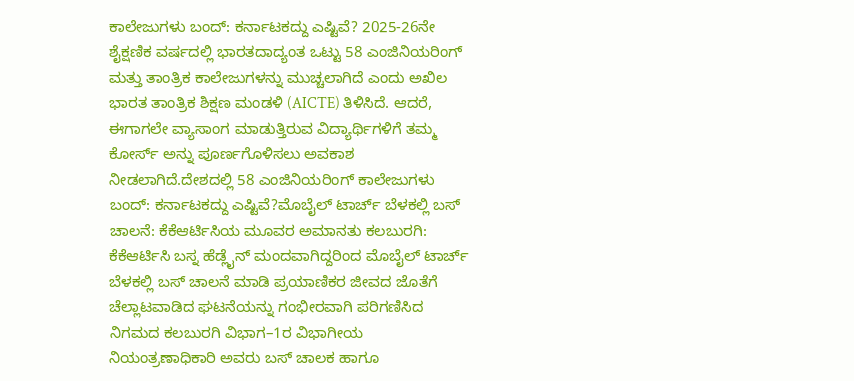ಕಾಲೇಜುಗಳು ಬಂದ್: ಕರ್ನಾಟಕದ್ದು ಎಷ್ಟಿವೆ? 2025-26ನೇ ಶೈಕ್ಷಣಿಕ ವರ್ಷದಲ್ಲಿ ಭಾರತದಾದ್ಯಂತ ಒಟ್ಟು 58 ಎಂಜಿನಿಯರಿಂಗ್ ಮತ್ತು ತಾಂತ್ರಿಕ ಕಾಲೇಜುಗಳನ್ನು ಮುಚ್ಚಲಾಗಿದೆ ಎಂದು ಅಖಿಲ ಭಾರತ ತಾಂತ್ರಿಕ ಶಿಕ್ಷಣ ಮಂಡಳಿ (AICTE) ತಿಳಿಸಿದೆ. ಆದರೆ, ಈಗಾಗಲೇ ವ್ಯಾಸಾಂಗ ಮಾಡುತ್ತಿರುವ ವಿದ್ಯಾರ್ಥಿಗಳಿಗೆ ತಮ್ಮ ಕೋರ್ಸ್ ಅನ್ನು ಪೂರ್ಣಗೊಳಿಸಲು ಅವಕಾಶ ನೀಡಲಾಗಿದೆ.ದೇಶದಲ್ಲಿ 58 ಎಂಜಿನಿಯರಿಂಗ್ ಕಾಲೇಜುಗಳು ಬಂದ್: ಕರ್ನಾಟಕದ್ದು ಎಷ್ಟಿವೆ?ಮೊಬೈಲ್ ಟಾರ್ಚ್ ಬೆಳಕಲ್ಲಿ ಬಸ್ ಚಾಲನೆ: ಕೆಕೆಆರ್ಟಿಸಿಯ ಮೂವರ ಅಮಾನತು ಕಲಬುರಗಿ: ಕೆಕೆಆರ್ಟಿಸಿ ಬಸ್ನ ಹೆಡ್ಲೈನ್ ಮಂದವಾಗಿದ್ದರಿಂದ ಮೊಬೈಲ್ ಟಾರ್ಚ್ ಬೆಳಕಲ್ಲಿ ಬಸ್ ಚಾಲನೆ ಮಾಡಿ ಪ್ರಯಾಣಿಕರ ಜೀವದ ಜೊತೆಗೆ ಚೆಲ್ಲಾಟವಾಡಿದ ಘಟನೆಯನ್ನು ಗಂಭೀರವಾಗಿ ಪರಿಗಣಿಸಿದ ನಿಗಮದ ಕಲಬುರಗಿ ವಿಭಾಗ–1ರ ವಿಭಾಗೀಯ ನಿಯಂತ್ರಣಾಧಿಕಾರಿ ಅವರು ಬಸ್ ಚಾಲಕ ಹಾಗೂ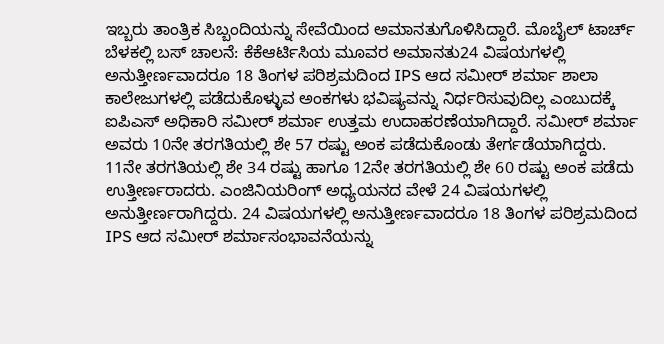ಇಬ್ಬರು ತಾಂತ್ರಿಕ ಸಿಬ್ಬಂದಿಯನ್ನು ಸೇವೆಯಿಂದ ಅಮಾನತುಗೊಳಿಸಿದ್ದಾರೆ. ಮೊಬೈಲ್ ಟಾರ್ಚ್ ಬೆಳಕಲ್ಲಿ ಬಸ್ ಚಾಲನೆ: ಕೆಕೆಆರ್ಟಿಸಿಯ ಮೂವರ ಅಮಾನತು24 ವಿಷಯಗಳಲ್ಲಿ ಅನುತ್ತೀರ್ಣವಾದರೂ 18 ತಿಂಗಳ ಪರಿಶ್ರಮದಿಂದ IPS ಆದ ಸಮೀರ್ ಶರ್ಮಾ ಶಾಲಾ ಕಾಲೇಜುಗಳಲ್ಲಿ ಪಡೆದುಕೊಳ್ಳುವ ಅಂಕಗಳು ಭವಿಷ್ಯವನ್ನು ನಿರ್ಧರಿಸುವುದಿಲ್ಲ ಎಂಬುದಕ್ಕೆ ಐಪಿಎಸ್ ಅಧಿಕಾರಿ ಸಮೀರ್ ಶರ್ಮಾ ಉತ್ತಮ ಉದಾಹರಣೆಯಾಗಿದ್ದಾರೆ. ಸಮೀರ್ ಶರ್ಮಾ ಅವರು 10ನೇ ತರಗತಿಯಲ್ಲಿ ಶೇ 57 ರಷ್ಟು ಅಂಕ ಪಡೆದುಕೊಂಡು ತೇರ್ಗಡೆಯಾಗಿದ್ದರು. 11ನೇ ತರಗತಿಯಲ್ಲಿ ಶೇ 34 ರಷ್ಟು ಹಾಗೂ 12ನೇ ತರಗತಿಯಲ್ಲಿ ಶೇ 60 ರಷ್ಟು ಅಂಕ ಪಡೆದು ಉತ್ತೀರ್ಣರಾದರು. ಎಂಜಿನಿಯರಿಂಗ್ ಅಧ್ಯಯನದ ವೇಳೆ 24 ವಿಷಯಗಳಲ್ಲಿ ಅನುತ್ತೀರ್ಣರಾಗಿದ್ದರು. 24 ವಿಷಯಗಳಲ್ಲಿ ಅನುತ್ತೀರ್ಣವಾದರೂ 18 ತಿಂಗಳ ಪರಿಶ್ರಮದಿಂದ IPS ಆದ ಸಮೀರ್ ಶರ್ಮಾಸಂಭಾವನೆಯನ್ನು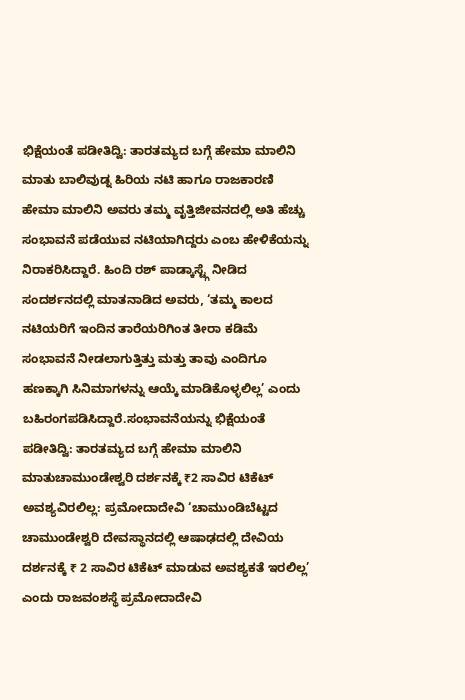ಭಿಕ್ಷೆಯಂತೆ ಪಡೀತಿದ್ವಿ: ತಾರತಮ್ಯದ ಬಗ್ಗೆ ಹೇಮಾ ಮಾಲಿನಿ ಮಾತು ಬಾಲಿವುಡ್ನ ಹಿರಿಯ ನಟಿ ಹಾಗೂ ರಾಜಕಾರಣಿ ಹೇಮಾ ಮಾಲಿನಿ ಅವರು ತಮ್ಮ ವೃತ್ತಿಜೀವನದಲ್ಲಿ ಅತಿ ಹೆಚ್ಚು ಸಂಭಾವನೆ ಪಡೆಯುವ ನಟಿಯಾಗಿದ್ದರು ಎಂಬ ಹೇಳಿಕೆಯನ್ನು ನಿರಾಕರಿಸಿದ್ದಾರೆ. ಹಿಂದಿ ರಶ್ ಪಾಡ್ಕಾಸ್ಟ್ಗೆ ನೀಡಿದ ಸಂದರ್ಶನದಲ್ಲಿ ಮಾತನಾಡಿದ ಅವರು, ‘ತಮ್ಮ ಕಾಲದ ನಟಿಯರಿಗೆ ಇಂದಿನ ತಾರೆಯರಿಗಿಂತ ತೀರಾ ಕಡಿಮೆ ಸಂಭಾವನೆ ನೀಡಲಾಗುತ್ತಿತ್ತು ಮತ್ತು ತಾವು ಎಂದಿಗೂ ಹಣಕ್ಕಾಗಿ ಸಿನಿಮಾಗಳನ್ನು ಆಯ್ಕೆ ಮಾಡಿಕೊಳ್ಳಲಿಲ್ಲ’ ಎಂದು ಬಹಿರಂಗಪಡಿಸಿದ್ದಾರೆ.ಸಂಭಾವನೆಯನ್ನು ಭಿಕ್ಷೆಯಂತೆ ಪಡೀತಿದ್ವಿ: ತಾರತಮ್ಯದ ಬಗ್ಗೆ ಹೇಮಾ ಮಾಲಿನಿ ಮಾತುಚಾಮುಂಡೇಶ್ವರಿ ದರ್ಶನಕ್ಕೆ ₹2 ಸಾವಿರ ಟಿಕೆಟ್ ಅವಶ್ಯವಿರಲಿಲ್ಲ: ಪ್ರಮೋದಾದೇವಿ ‘ಚಾಮುಂಡಿಬೆಟ್ಟದ ಚಾಮುಂಡೇಶ್ವರಿ ದೇವಸ್ಥಾನದಲ್ಲಿ ಆಷಾಢದಲ್ಲಿ ದೇವಿಯ ದರ್ಶನಕ್ಕೆ ₹ 2 ಸಾವಿರ ಟಿಕೆಟ್ ಮಾಡುವ ಅವಶ್ಯಕತೆ ಇರಲಿಲ್ಲ’ ಎಂದು ರಾಜವಂಶಸ್ಥೆ ಪ್ರಮೋದಾದೇವಿ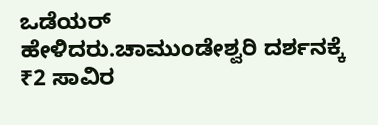ಒಡೆಯರ್ ಹೇಳಿದರು.ಚಾಮುಂಡೇಶ್ವರಿ ದರ್ಶನಕ್ಕೆ ₹2 ಸಾವಿರ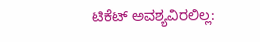ಟಿಕೆಟ್ ಅವಶ್ಯವಿರಲಿಲ್ಲ: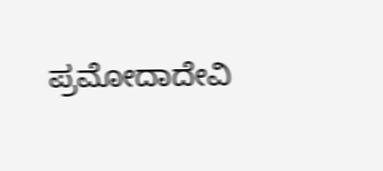ಪ್ರಮೋದಾದೇವಿ